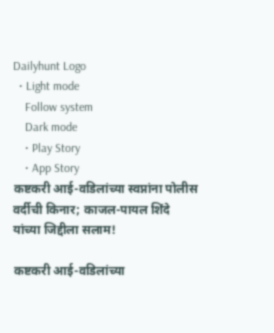Dailyhunt Logo
  • Light mode
    Follow system
    Dark mode
    • Play Story
    • App Story
कष्टकरी आई-वडिलांच्या स्वप्नांना पोलीस वर्दीची किनार; काजल-पायल शिंदे यांच्या जिद्दीला सलाम!

कष्टकरी आई-वडिलांच्या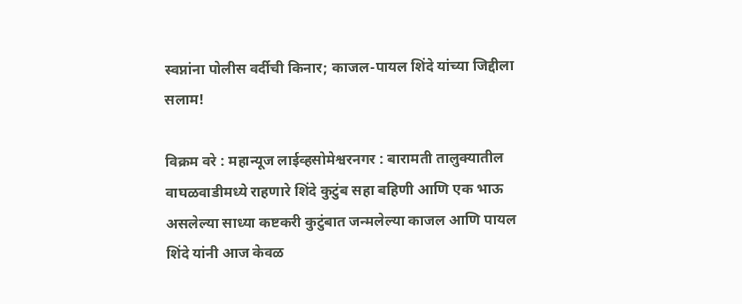स्वप्नांना पोलीस वर्दीची किनार; काजल-पायल शिंदे यांच्या जिद्दीला सलाम!

विक्रम वरे : महान्यूज लाईव्हसोमेश्वरनगर : बारामती तालुक्यातील वाघळवाडीमध्ये राहणारे शिंदे कुटुंब सहा बहिणी आणि एक भाऊ असलेल्या साध्या कष्टकरी कुटुंबात जन्मलेल्या काजल आणि पायल शिंदे यांनी आज केवळ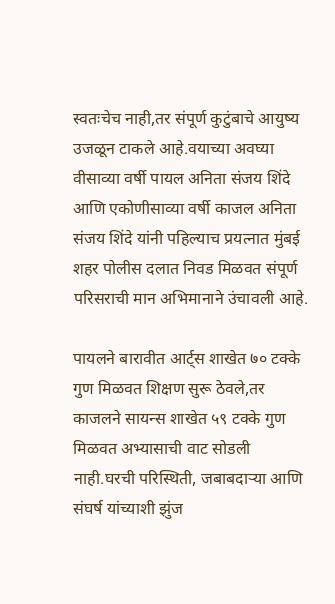स्वतःचेच नाही,तर संपूर्ण कुटुंबाचे आयुष्य उजळून टाकले आहे.वयाच्या अवघ्या वीसाव्या वर्षी पायल अनिता संजय शिंदे आणि एकोणीसाव्या वर्षी काजल अनिता संजय शिंदे यांनी पहिल्याच प्रयत्नात मुंबई शहर पोलीस दलात निवड मिळवत संपूर्ण परिसराची मान अभिमानाने उंचावली आहे.

पायलने बारावीत आर्ट्स शाखेत ७० टक्के गुण मिळवत शिक्षण सुरू ठेवले,तर काजलने सायन्स शाखेत ५९ टक्के गुण मिळवत अभ्यासाची वाट सोडली नाही.घरची परिस्थिती, जबाबदाऱ्या आणि संघर्ष यांच्याशी झुंज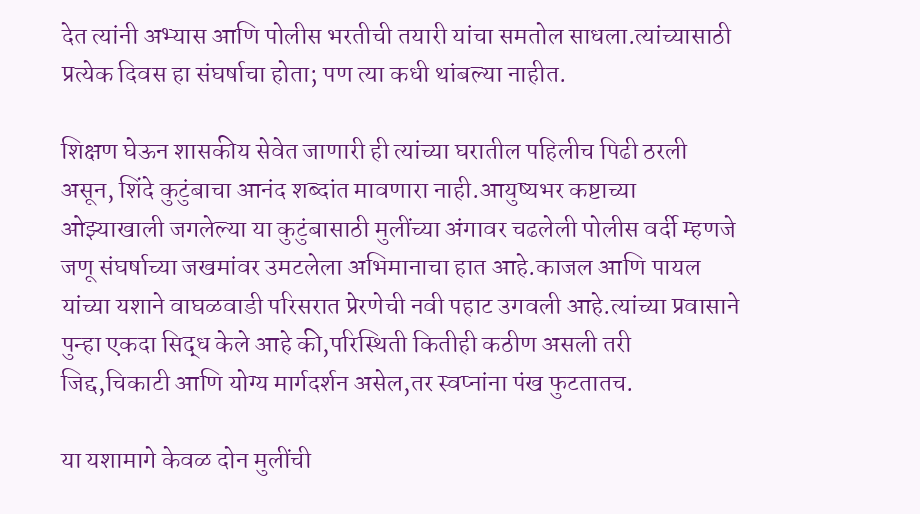देत त्यांनी अभ्यास आणि पोलीस भरतीची तयारी यांचा समतोल साधला.त्यांच्यासाठी प्रत्येक दिवस हा संघर्षाचा होता; पण त्या कधी थांबल्या नाहीत.

शिक्षण घेऊन शासकीय सेवेत जाणारी ही त्यांच्या घरातील पहिलीच पिढी ठरली असून, शिंदे कुटुंबाचा आनंद शब्दांत मावणारा नाही.आयुष्यभर कष्टाच्या ओझ्याखाली जगलेल्या या कुटुंबासाठी मुलींच्या अंगावर चढलेली पोलीस वर्दी म्हणजे जणू संघर्षाच्या जखमांवर उमटलेला अभिमानाचा हात आहे.काजल आणि पायल यांच्या यशाने वाघळवाडी परिसरात प्रेरणेची नवी पहाट उगवली आहे.त्यांच्या प्रवासाने पुन्हा एकदा सिद्ध केले आहे की,परिस्थिती कितीही कठीण असली तरी जिद्द,चिकाटी आणि योग्य मार्गदर्शन असेल,तर स्वप्नांना पंख फुटतातच.

या यशामागे केवळ दोन मुलींची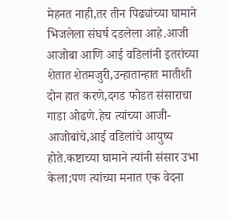मेहनत नाही,तर तीन पिढ्यांच्या घामाने भिजलेला संघर्ष दडलेला आहे.आजी आजोबा आणि आई वडिलांनी इतरांच्या शेतात शेतमजुरी,उन्हातान्हात मातीशी दोन हात करणे,दगड फोडत संसाराचा गाडा ओढणे.हेच त्यांच्या आजी-आजोबांचे,आई वडिलांचे आयुष्य होते.कष्टाच्या घामाने त्यांनी संसार उभा केला;पण त्यांच्या मनात एक वेदना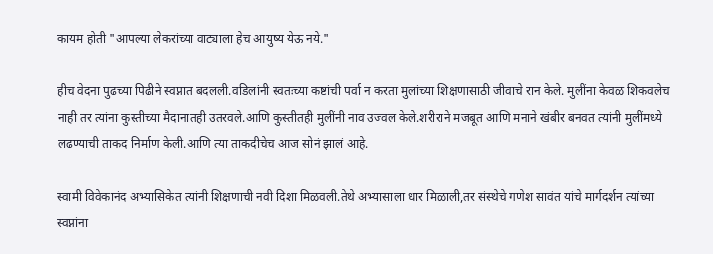कायम होती "आपल्या लेकरांच्या वाट्याला हेच आयुष्य येऊ नये."

हीच वेदना पुढच्या पिढीने स्वप्नात बदलली.वडिलांनी स्वतःच्या कष्टांची पर्वा न करता मुलांच्या शिक्षणासाठी जीवाचे रान केले. मुलींना केवळ शिकवलेच नाही तर त्यांना कुस्तीच्या मैदानातही उतरवले.आणि कुस्तीतही मुलींनी नाव उज्वल केले.शरीराने मजबूत आणि मनाने खंबीर बनवत त्यांनी मुलींमध्ये लढण्याची ताकद निर्माण केली.आणि त्या ताकदीचेच आज सोनं झालं आहे.

स्वामी विवेकानंद अभ्यासिकेत त्यांनी शिक्षणाची नवी दिशा मिळवली.तेथे अभ्यासाला धार मिळाली,तर संस्थेचे गणेश सावंत यांचे मार्गदर्शन त्यांच्या स्वप्नांना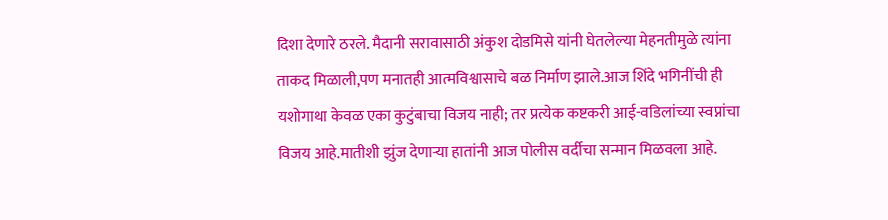दिशा देणारे ठरले. मैदानी सरावासाठी अंकुश दोडमिसे यांनी घेतलेल्या मेहनतीमुळे त्यांना ताकद मिळाली,पण मनातही आत्मविश्वासाचे बळ निर्माण झाले.आज शिंदे भगिनींची ही यशोगाथा केवळ एका कुटुंबाचा विजय नाही; तर प्रत्येक कष्टकरी आई-वडिलांच्या स्वप्नांचा विजय आहे.मातीशी झुंज देणाऱ्या हातांनी आज पोलीस वर्दीचा सन्मान मिळवला आहे.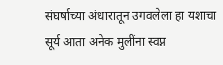संघर्षाच्या अंधारातून उगवलेला हा यशाचा सूर्य आता अनेक मुलींना स्वप्न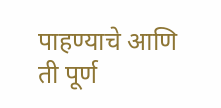पाहण्याचे आणि ती पूर्ण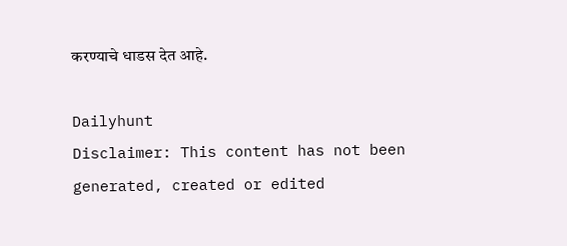करण्याचे धाडस देत आहे.

Dailyhunt
Disclaimer: This content has not been generated, created or edited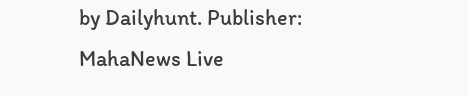by Dailyhunt. Publisher: MahaNews Live